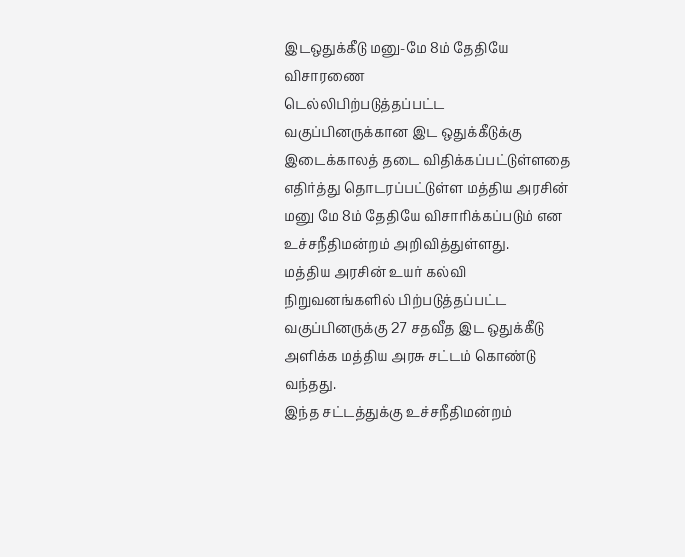இடஒதுக்கீடு மனு-மே 8ம் தேதியே விசாரணை
டெல்லிபிற்படுத்தப்பட்ட வகுப்பினருக்கான இட ஒதுக்கீடுக்கு இடைக்காலத் தடை விதிக்கப்பட்டுள்ளதை எதிர்த்து தொடரப்பட்டுள்ள மத்திய அரசின் மனு மே 8ம் தேதியே விசாரிக்கப்படும் என உச்சநீதிமன்றம் அறிவித்துள்ளது.
மத்திய அரசின் உயர் கல்வி நிறுவனங்களில் பிற்படுத்தப்பட்ட வகுப்பினருக்கு 27 சதவீத இட ஒதுக்கீடு அளிக்க மத்திய அரசு சட்டம் கொண்டு வந்தது.
இந்த சட்டத்துக்கு உச்சநீதிமன்றம்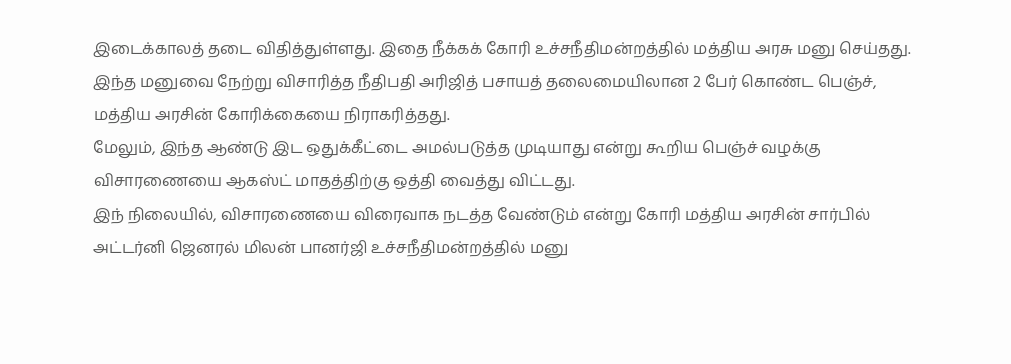இடைக்காலத் தடை விதித்துள்ளது. இதை நீக்கக் கோரி உச்சநீதிமன்றத்தில் மத்திய அரசு மனு செய்தது. இந்த மனுவை நேற்று விசாரித்த நீதிபதி அரிஜித் பசாயத் தலைமையிலான 2 பேர் கொண்ட பெஞ்ச், மத்திய அரசின் கோரிக்கையை நிராகரித்தது.
மேலும், இந்த ஆண்டு இட ஒதுக்கீட்டை அமல்படுத்த முடியாது என்று கூறிய பெஞ்ச் வழக்கு விசாரணையை ஆகஸ்ட் மாதத்திற்கு ஒத்தி வைத்து விட்டது.
இந் நிலையில், விசாரணையை விரைவாக நடத்த வேண்டும் என்று கோரி மத்திய அரசின் சார்பில் அட்டர்னி ஜெனரல் மிலன் பானர்ஜி உச்சநீதிமன்றத்தில் மனு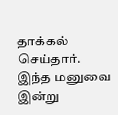தாக்கல் செய்தார்.
இந்த மனுவை இன்று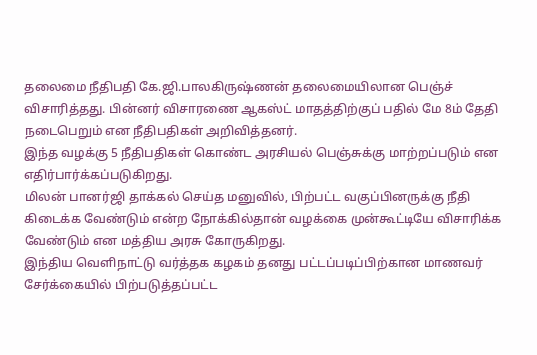தலைமை நீதிபதி கே.ஜி.பாலகிருஷ்ணன் தலைமையிலான பெஞ்ச் விசாரித்தது. பின்னர் விசாரணை ஆகஸ்ட் மாதத்திற்குப் பதில் மே 8ம் தேதி நடைபெறும் என நீதிபதிகள் அறிவித்தனர்.
இந்த வழக்கு 5 நீதிபதிகள் கொண்ட அரசியல் பெஞ்சுக்கு மாற்றப்படும் என எதிர்பார்க்கப்படுகிறது.
மிலன் பானர்ஜி தாக்கல் செய்த மனுவில், பிற்பட்ட வகுப்பினருக்கு நீதி கிடைக்க வேண்டும் என்ற நோக்கில்தான் வழக்கை முன்கூட்டியே விசாரிக்க வேண்டும் என மத்திய அரசு கோருகிறது.
இந்திய வெளிநாட்டு வர்த்தக கழகம் தனது பட்டப்படிப்பிற்கான மாணவர் சேர்க்கையில் பிற்படுத்தப்பட்ட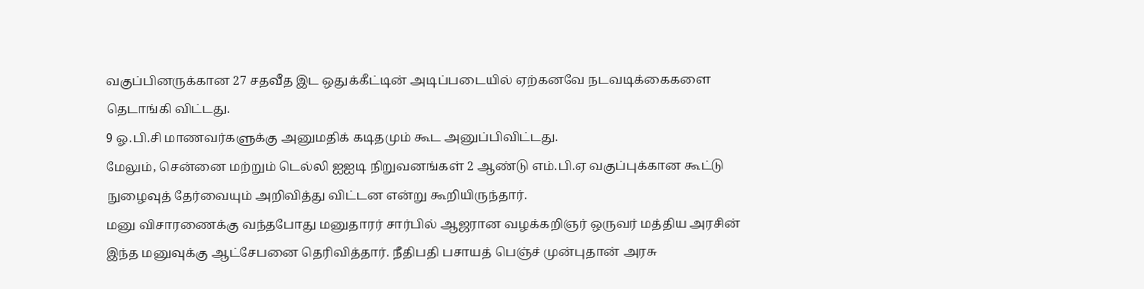வகுப்பினருக்கான 27 சதவீத இட ஒதுக்கீட்டின் அடிப்படையில் ஏற்கனவே நடவடிக்கைகளை தெடாங்கி விட்டது.
9 ஓ.பி.சி மாணவர்களுக்கு அனுமதிக் கடிதமும் கூட அனுப்பிவிட்டது.
மேலும், சென்னை மற்றும் டெல்லி ஐஐடி நிறுவனங்கள் 2 ஆண்டு எம்.பி.ஏ வகுப்புக்கான கூட்டு நுழைவுத் தேர்வையும் அறிவித்து விட்டன என்று கூறியிருந்தார்.
மனு விசாரணைக்கு வந்தபோது மனுதாரர் சார்பில் ஆஜரான வழக்கறிஞர் ஒருவர் மத்திய அரசின் இந்த மனுவுக்கு ஆட்சேபனை தெரிவித்தார். நீதிபதி பசாயத் பெஞ்ச் முன்புதான் அரசு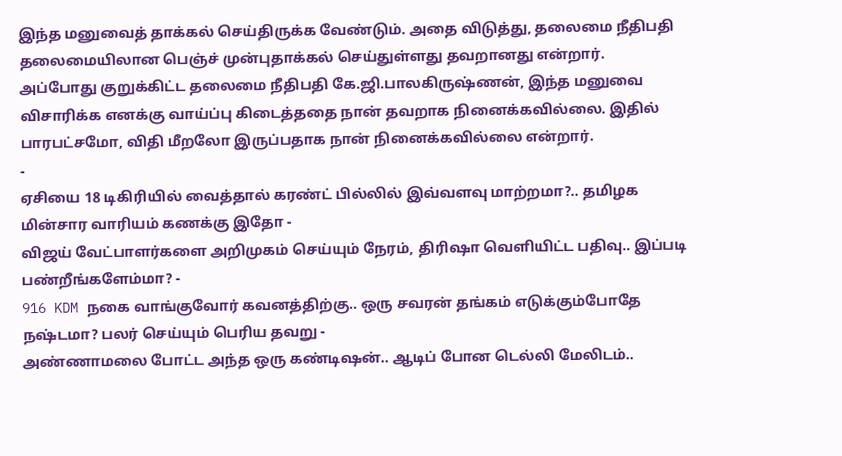இந்த மனுவைத் தாக்கல் செய்திருக்க வேண்டும். அதை விடுத்து, தலைமை நீதிபதி தலைமையிலான பெஞ்ச் முன்புதாக்கல் செய்துள்ளது தவறானது என்றார்.
அப்போது குறுக்கிட்ட தலைமை நீதிபதி கே.ஜி.பாலகிருஷ்ணன், இந்த மனுவை விசாரிக்க எனக்கு வாய்ப்பு கிடைத்ததை நான் தவறாக நினைக்கவில்லை. இதில் பாரபட்சமோ, விதி மீறலோ இருப்பதாக நான் நினைக்கவில்லை என்றார்.
-
ஏசியை 18 டிகிரியில் வைத்தால் கரண்ட் பில்லில் இவ்வளவு மாற்றமா?.. தமிழக மின்சார வாரியம் கணக்கு இதோ -
விஜய் வேட்பாளர்களை அறிமுகம் செய்யும் நேரம், திரிஷா வெளியிட்ட பதிவு.. இப்படி பண்றீங்களேம்மா? -
916 KDM நகை வாங்குவோர் கவனத்திற்கு.. ஒரு சவரன் தங்கம் எடுக்கும்போதே நஷ்டமா? பலர் செய்யும் பெரிய தவறு -
அண்ணாமலை போட்ட அந்த ஒரு கண்டிஷன்.. ஆடிப் போன டெல்லி மேலிடம்..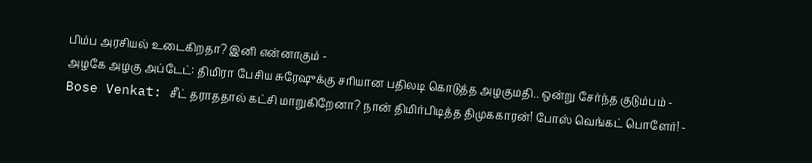பிம்ப அரசியல் உடைகிறதா? இனி என்னாகும் -
அழகே அழகு அப்டேட்: திமிரா பேசிய சுரேஷுக்கு சரியான பதிலடி கொடுத்த அழகுமதி.. ஒன்று சேர்ந்த குடும்பம் -
Bose Venkat: சீட் தராததால் கட்சி மாறுகிறேனா? நான் திமிர்பிடித்த திமுககாரன்! போஸ் வெங்கட் பொளேர்! -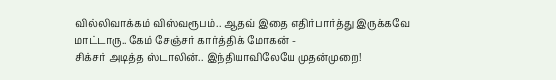வில்லிவாக்கம் விஸ்வரூபம்.. ஆதவ் இதை எதிர்பார்த்து இருக்கவே மாட்டாரு.. கேம் சேஞ்சர் கார்த்திக் மோகன் -
சிக்சர் அடித்த ஸ்டாலின்.. இந்தியாவிலேயே முதன்முறை!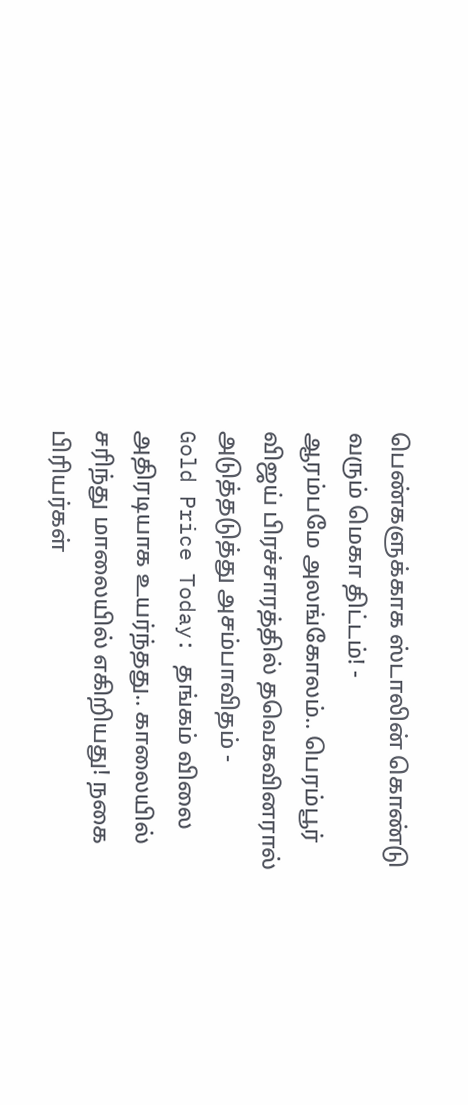பெண்களுக்காக ஸ்டாலின் கொண்டு வரும் மெகா திட்டம்! -
ஆரம்பமே அலங்கோலம்.. பெரம்பூர் விஜய் பிரச்சாரத்தில் தவெகவினரால் அடுத்தடுத்து அசம்பாவிதம் -
Gold Price Today: தங்கம் விலை அதிரடியாக உயர்ந்தது.. காலையில் சரிந்து மாலையில் எகிறியது! நகை பிரியர்கள்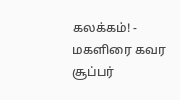கலக்கம்! -
மகளிரை கவர சூப்பர்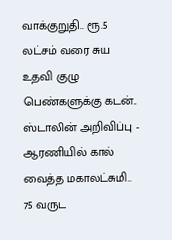வாக்குறுதி.. ரூ.5 லட்சம் வரை சுய உதவி குழு பெண்களுக்கு கடன்.. ஸ்டாலின் அறிவிப்பு -
ஆரணியில் கால் வைத்த மகாலட்சுமி.. 75 வருட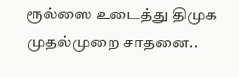ரூல்ஸை உடைத்து திமுக முதல்முறை சாதனை..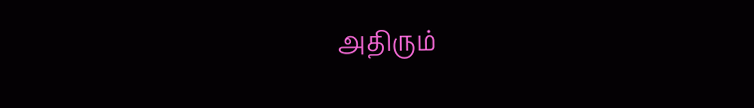அதிரும்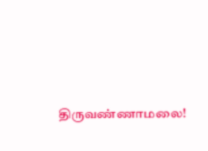திருவண்ணாமலை!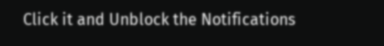Click it and Unblock the Notifications